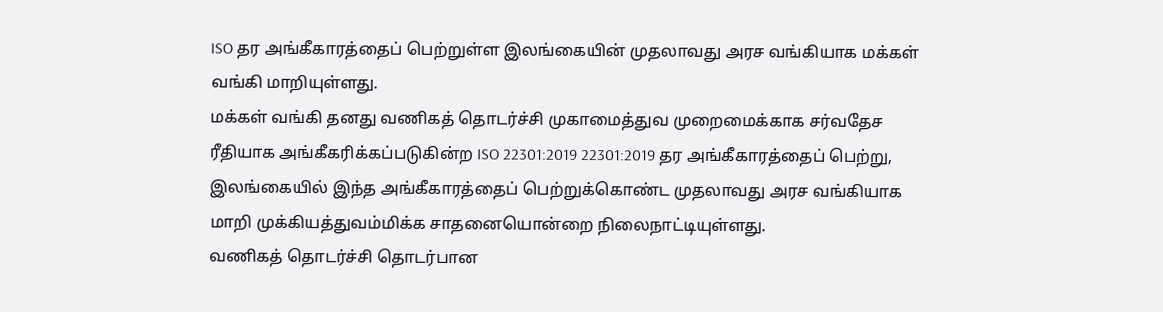ISO தர அங்கீகாரத்தைப் பெற்றுள்ள இலங்கையின் முதலாவது அரச வங்கியாக மக்கள் வங்கி மாறியுள்ளது.
மக்கள் வங்கி தனது வணிகத் தொடர்ச்சி முகாமைத்துவ முறைமைக்காக சர்வதேச ரீதியாக அங்கீகரிக்கப்படுகின்ற ISO 22301:2019 22301:2019 தர அங்கீகாரத்தைப் பெற்று, இலங்கையில் இந்த அங்கீகாரத்தைப் பெற்றுக்கொண்ட முதலாவது அரச வங்கியாக மாறி முக்கியத்துவம்மிக்க சாதனையொன்றை நிலைநாட்டியுள்ளது.
வணிகத் தொடர்ச்சி தொடர்பான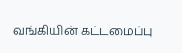வங்கியின் கட்டமைப்பு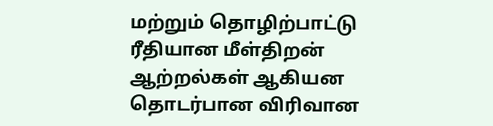மற்றும் தொழிற்பாட்டு ரீதியான மீள்திறன் ஆற்றல்கள் ஆகியன தொடர்பான விரிவான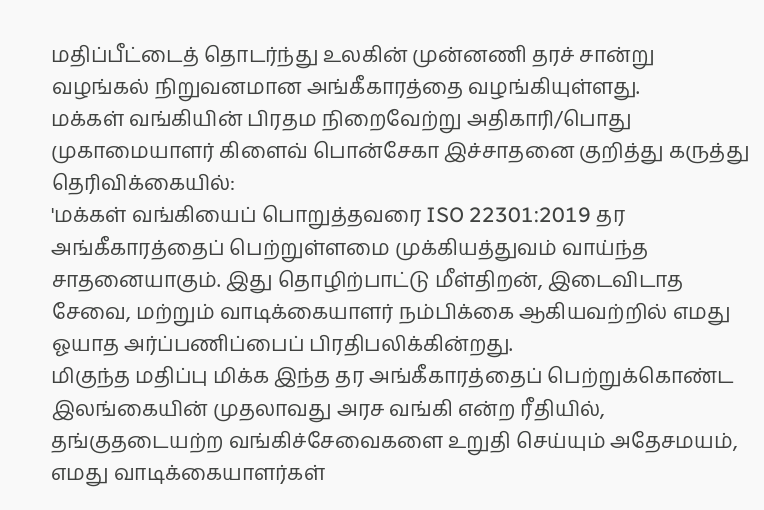மதிப்பீட்டைத் தொடர்ந்து உலகின் முன்னணி தரச் சான்று வழங்கல் நிறுவனமான அங்கீகாரத்தை வழங்கியுள்ளது.
மக்கள் வங்கியின் பிரதம நிறைவேற்று அதிகாரி/பொது முகாமையாளர் கிளைவ் பொன்சேகா இச்சாதனை குறித்து கருத்து தெரிவிக்கையில்:
'மக்கள் வங்கியைப் பொறுத்தவரை ISO 22301:2019 தர அங்கீகாரத்தைப் பெற்றுள்ளமை முக்கியத்துவம் வாய்ந்த சாதனையாகும். இது தொழிற்பாட்டு மீள்திறன், இடைவிடாத சேவை, மற்றும் வாடிக்கையாளர் நம்பிக்கை ஆகியவற்றில் எமது ஓயாத அர்ப்பணிப்பைப் பிரதிபலிக்கின்றது.
மிகுந்த மதிப்பு மிக்க இந்த தர அங்கீகாரத்தைப் பெற்றுக்கொண்ட இலங்கையின் முதலாவது அரச வங்கி என்ற ரீதியில், தங்குதடையற்ற வங்கிச்சேவைகளை உறுதி செய்யும் அதேசமயம், எமது வாடிக்கையாளர்கள்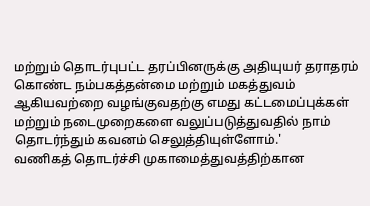மற்றும் தொடர்புபட்ட தரப்பினருக்கு அதியுயர் தராதரம் கொண்ட நம்பகத்தன்மை மற்றும் மகத்துவம் ஆகியவற்றை வழங்குவதற்கு எமது கட்டமைப்புக்கள் மற்றும் நடைமுறைகளை வலுப்படுத்துவதில் நாம் தொடர்ந்தும் கவனம் செலுத்தியுள்ளோம்.'
வணிகத் தொடர்ச்சி முகாமைத்துவத்திற்கான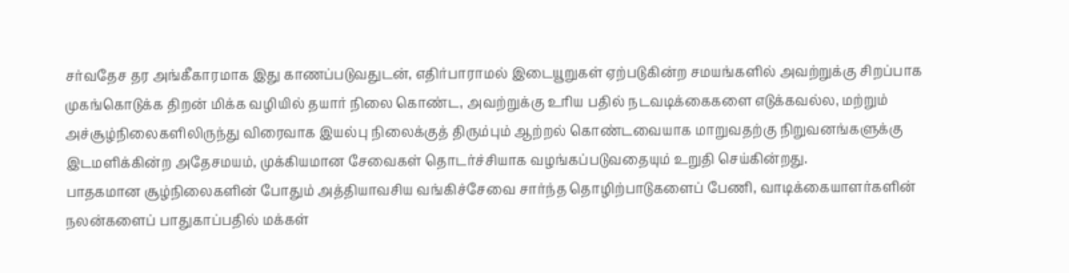சர்வதேச தர அங்கீகாரமாக இது காணப்படுவதுடன், எதிர்பாராமல் இடையூறுகள் ஏற்படுகின்ற சமயங்களில் அவற்றுக்கு சிறப்பாக முகங்கொடுக்க திறன் மிக்க வழியில் தயார் நிலை கொண்ட, அவற்றுக்கு உரிய பதில் நடவடிக்கைகளை எடுக்கவல்ல, மற்றும் அச்சூழ்நிலைகளிலிருந்து விரைவாக இயல்பு நிலைக்குத் திரும்பும் ஆற்றல் கொண்டவையாக மாறுவதற்கு நிறுவனங்களுக்கு இடமளிக்கின்ற அதேசமயம், முக்கியமான சேவைகள் தொடர்ச்சியாக வழங்கப்படுவதையும் உறுதி செய்கின்றது.
பாதகமான சூழ்நிலைகளின் போதும் அத்தியாவசிய வங்கிச்சேவை சார்ந்த தொழிற்பாடுகளைப் பேணி, வாடிக்கையாளர்களின் நலன்களைப் பாதுகாப்பதில் மக்கள்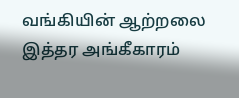வங்கியின் ஆற்றலை இத்தர அங்கீகாரம்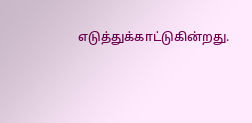எடுத்துக்காட்டுகின்றது.